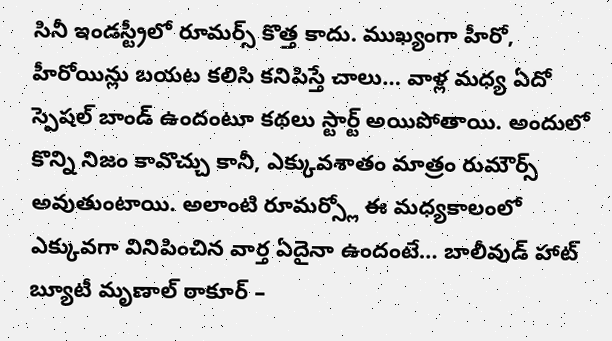సినీ ఇండస్ట్రీలో రూమర్స్ కొత్త కాదు. ముఖ్యంగా హీరో, హీరోయిన్లు బయట కలిసి కనిపిస్తే చాలు… వాళ్ల మధ్య ఏదో స్పెషల్ బాండ్ ఉందంటూ కథలు స్టార్ట్ అయిపోతాయి. అందులో కొన్ని నిజం కావొచ్చు కానీ, ఎక్కువశాతం మాత్రం రుమౌర్స్ అవుతుంటాయి. అలాంటి రూమర్స్లో ఈ మధ్యకాలంలో ఎక్కువగా వినిపించిన వార్త ఏదైనా ఉందంటే… బాలీవుడ్ హాట్ బ్యూటీ మృణాల్ ఠాకూర్ –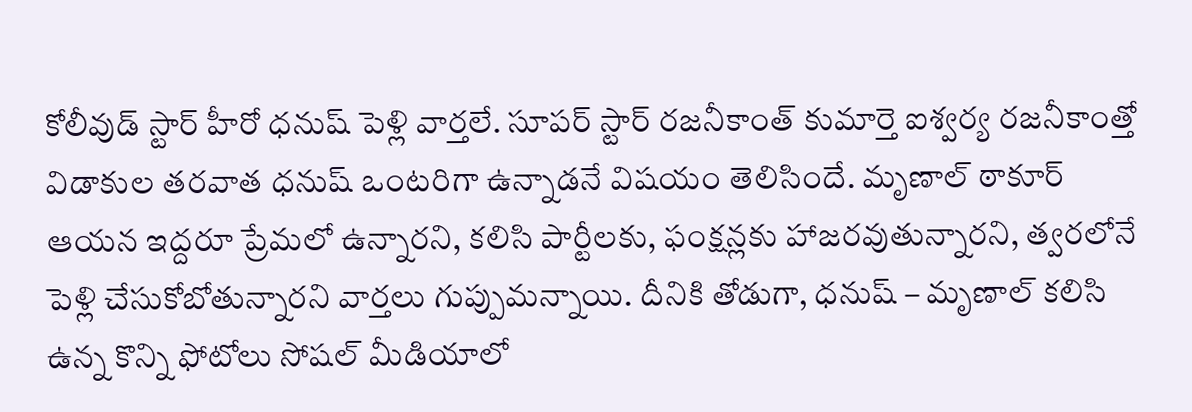కోలీవుడ్ స్టార్ హీరో ధనుష్ పెళ్లి వార్తలే. సూపర్ స్టార్ రజనీకాంత్ కుమార్తె ఐశ్వర్య రజనీకాంత్తో విడాకుల తరవాత ధనుష్ ఒంటరిగా ఉన్నాడనే విషయం తెలిసిందే. మృణాల్ ఠాకూర్ ఆయన ఇద్దరూ ప్రేమలో ఉన్నారని, కలిసి పార్టీలకు, ఫంక్షన్లకు హాజరవుతున్నారని, త్వరలోనే పెళ్లి చేసుకోబోతున్నారని వార్తలు గుప్పుమన్నాయి. దీనికి తోడుగా, ధనుష్ – మృణాల్ కలిసి ఉన్న కొన్ని ఫోటోలు సోషల్ మీడియాలో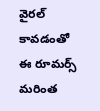వైరల్ కావడంతో ఈ రూమర్స్ మరింత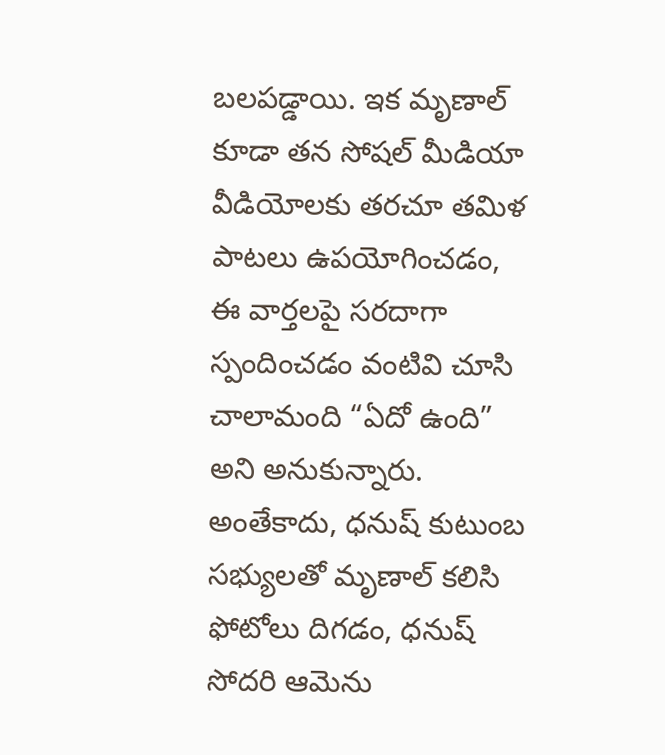బలపడ్డాయి. ఇక మృణాల్ కూడా తన సోషల్ మీడియా వీడియోలకు తరచూ తమిళ పాటలు ఉపయోగించడం, ఈ వార్తలపై సరదాగా స్పందించడం వంటివి చూసి చాలామంది “ఏదో ఉంది” అని అనుకున్నారు. అంతేకాదు, ధనుష్ కుటుంబ సభ్యులతో మృణాల్ కలిసి ఫోటోలు దిగడం, ధనుష్ సోదరి ఆమెను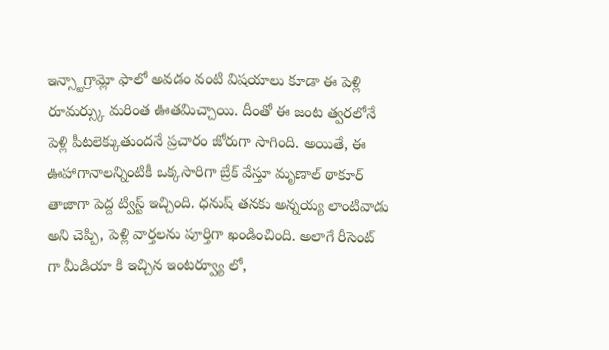ఇన్స్టాగ్రామ్లో ఫాలో అవడం వంటి విషయాలు కూడా ఈ పెళ్లి రూమర్స్కు మరింత ఊతమిచ్చాయి. దీంతో ఈ జంట త్వరలోనే పెళ్లి పీటలెక్కుతుందనే ప్రచారం జోరుగా సాగింది. అయితే, ఈ ఊహాగానాలన్నింటికీ ఒక్కసారిగా బ్రేక్ వేస్తూ మృణాల్ ఠాకూర్ తాజాగా పెద్ద ట్విస్ట్ ఇచ్చింది. ధనుష్ తనకు అన్నయ్య లాంటివాడు అని చెప్పి, పెళ్లి వార్తలను పూర్తిగా ఖండించింది. అలాగే రీసెంట్ గా మీడియా కి ఇచ్చిన ఇంటర్వ్యూ లో,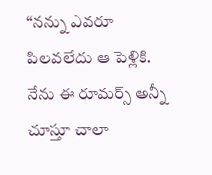“నన్ను ఎవరూ పిలవలేదు ఆ పెళ్లికి. నేను ఈ రూమర్స్ అన్నీ చూస్తూ చాలా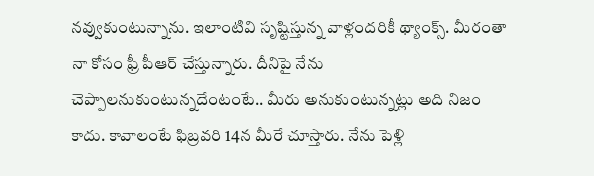నవ్వుకుంటున్నాను. ఇలాంటివి సృష్టిస్తున్న వాళ్లందరికీ థ్యాంక్స్. మీరంతా నా కోసం ఫ్రీ పీఆర్ చేస్తున్నారు. దీనిపై నేను చెప్పాలనుకుంటున్నదేంటంటే.. మీరు అనుకుంటున్నట్లు అది నిజం కాదు. కావాలంటే ఫిబ్రవరి 14న మీరే చూస్తారు. నేను పెళ్లి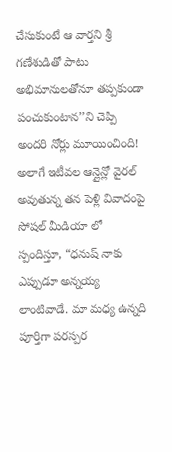చేసుకుంటే ఆ వార్తని శ్రీ గణేశుడితో పాటు అభిమానులతోనూ తప్పకుండా పంచుకుంటాన’’ని చెప్పి అందరి నోర్లు మూయించింది! అలాగే ఇటీవల ఆన్లైన్లో వైరల్ అవుతున్న తన పెళ్లి వివాదంపై సోషల్ మీడియా లో స్పందిస్తూ, “ధనుష్ నాకు ఎప్పుడూ అన్నయ్య లాంటివాడే. మా మధ్య ఉన్నది పూర్తిగా పరస్పర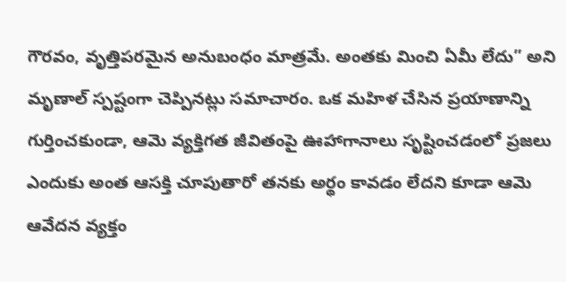గౌరవం, వృత్తిపరమైన అనుబంధం మాత్రమే. అంతకు మించి ఏమీ లేదు” అని మృణాల్ స్పష్టంగా చెప్పినట్లు సమాచారం. ఒక మహిళ చేసిన ప్రయాణాన్ని గుర్తించకుండా, ఆమె వ్యక్తిగత జీవితంపై ఊహాగానాలు సృష్టించడంలో ప్రజలు ఎందుకు అంత ఆసక్తి చూపుతారో తనకు అర్థం కావడం లేదని కూడా ఆమె ఆవేదన వ్యక్తం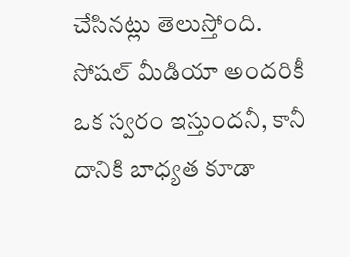చేసినట్లు తెలుస్తోంది. సోషల్ మీడియా అందరికీ ఒక స్వరం ఇస్తుందనీ, కానీ దానికి బాధ్యత కూడా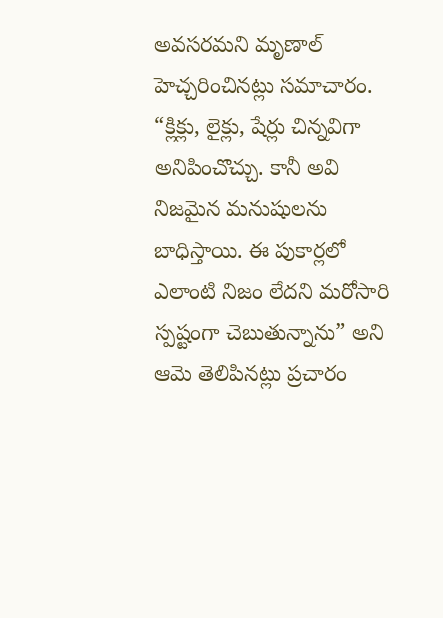అవసరమని మృణాల్ హెచ్చరించినట్లు సమాచారం. “క్లిక్లు, లైక్లు, షేర్లు చిన్నవిగా అనిపించొచ్చు. కానీ అవి నిజమైన మనుషులను బాధిస్తాయి. ఈ పుకార్లలో ఎలాంటి నిజం లేదని మరోసారి స్పష్టంగా చెబుతున్నాను” అని ఆమె తెలిపినట్లు ప్రచారం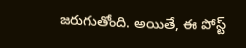జరుగుతోంది. అయితే, ఈ పోస్ట్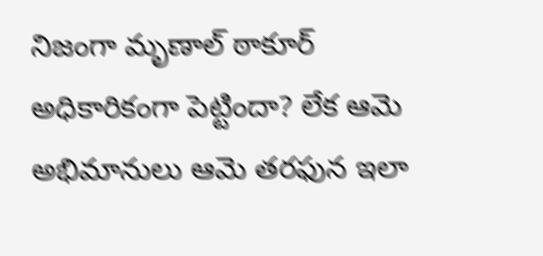నిజంగా మృణాల్ ఠాకూర్ అధికారికంగా పెట్టిందా? లేక ఆమె అభిమానులు ఆమె తరఫున ఇలా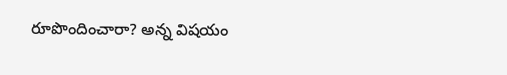రూపొందించారా? అన్న విషయం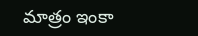మాత్రం ఇంకా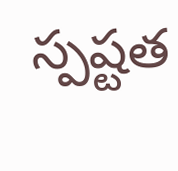స్పష్టత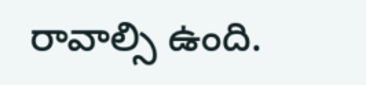రావాల్సి ఉంది.